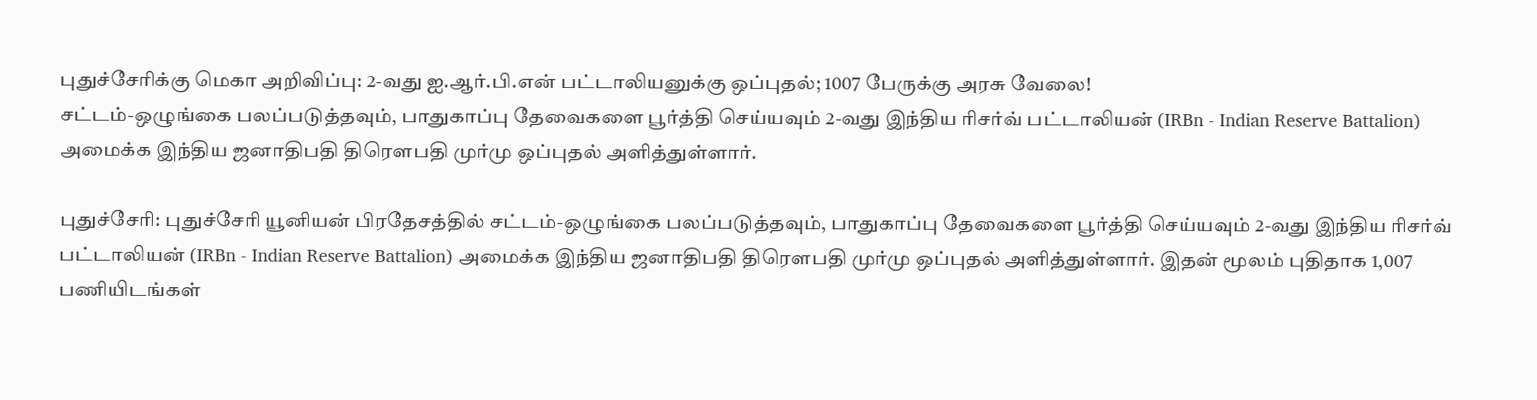புதுச்சேரிக்கு மெகா அறிவிப்பு: 2-வது ஐ.ஆர்.பி.என் பட்டாலியனுக்கு ஒப்புதல்; 1007 பேருக்கு அரசு வேலை!
சட்டம்-ஒழுங்கை பலப்படுத்தவும், பாதுகாப்பு தேவைகளை பூர்த்தி செய்யவும் 2-வது இந்திய ரிசர்வ் பட்டாலியன் (IRBn - Indian Reserve Battalion) அமைக்க இந்திய ஜனாதிபதி திரௌபதி முர்மு ஒப்புதல் அளித்துள்ளார்.

புதுச்சேரி: புதுச்சேரி யூனியன் பிரதேசத்தில் சட்டம்-ஒழுங்கை பலப்படுத்தவும், பாதுகாப்பு தேவைகளை பூர்த்தி செய்யவும் 2-வது இந்திய ரிசர்வ் பட்டாலியன் (IRBn - Indian Reserve Battalion) அமைக்க இந்திய ஜனாதிபதி திரௌபதி முர்மு ஒப்புதல் அளித்துள்ளார். இதன் மூலம் புதிதாக 1,007 பணியிடங்கள்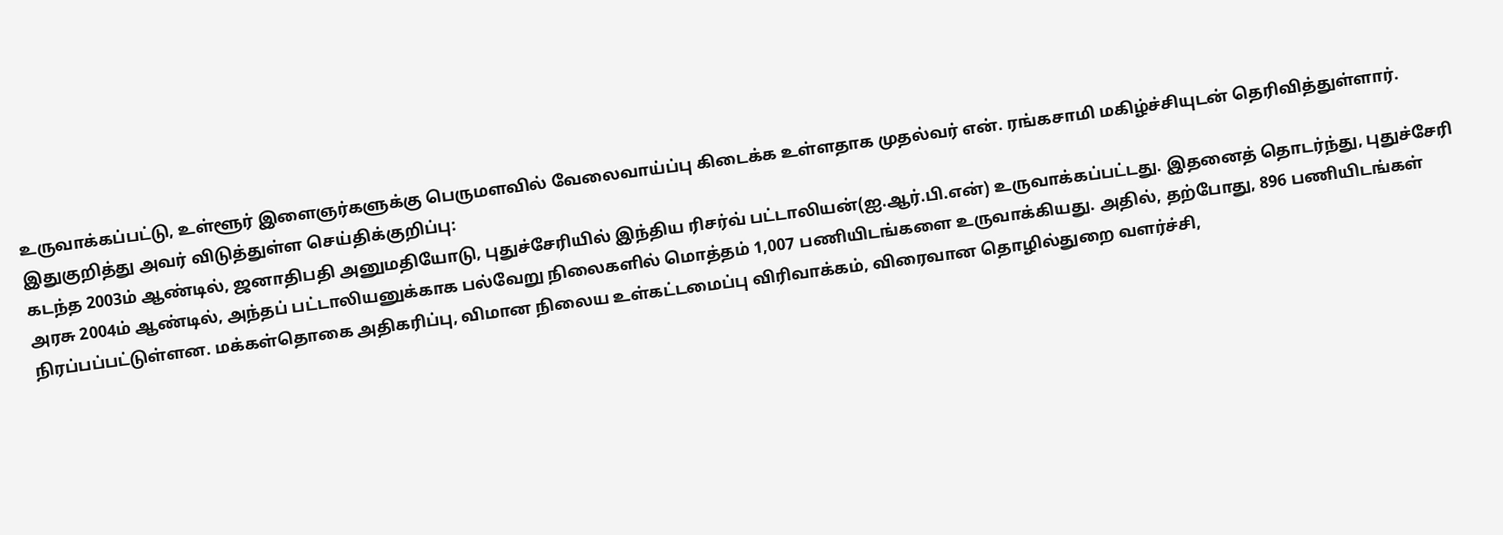உருவாக்கப்பட்டு, உள்ளூர் இளைஞர்களுக்கு பெருமளவில் வேலைவாய்ப்பு கிடைக்க உள்ளதாக முதல்வர் என். ரங்கசாமி மகிழ்ச்சியுடன் தெரிவித்துள்ளார்.
இதுகுறித்து அவர் விடுத்துள்ள செய்திக்குறிப்பு:
கடந்த 2003ம் ஆண்டில், ஜனாதிபதி அனுமதியோடு, புதுச்சேரியில் இந்திய ரிசர்வ் பட்டாலியன்(ஐ.ஆர்.பி.என்) உருவாக்கப்பட்டது. இதனைத் தொடர்ந்து, புதுச்சேரி அரசு 2004ம் ஆண்டில், அந்தப் பட்டாலியனுக்காக பல்வேறு நிலைகளில் மொத்தம் 1,007 பணியிடங்களை உருவாக்கியது. அதில், தற்போது, 896 பணியிடங்கள் நிரப்பப்பட்டுள்ளன. மக்கள்தொகை அதிகரிப்பு, விமான நிலைய உள்கட்டமைப்பு விரிவாக்கம், விரைவான தொழில்துறை வளர்ச்சி,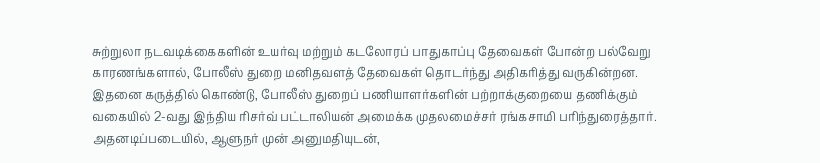சுற்றுலா நடவடிக்கைகளின் உயர்வு மற்றும் கடலோரப் பாதுகாப்பு தேவைகள் போன்ற பல்வேறு காரணங்களால், போலீஸ் துறை மனிதவளத் தேவைகள் தொடர்ந்து அதிகரித்து வருகின்றன.
இதனை கருத்தில் கொண்டு, போலீஸ் துறைப் பணியாளர்களின் பற்றாக்குறையை தணிக்கும் வகையில் 2-வது இந்திய ரிசர்வ் பட்டாலியன் அமைக்க முதலமைச்சர் ரங்கசாமி பரிந்துரைத்தார். அதனடிப்படையில், ஆளுநர் முன் அனுமதியுடன்,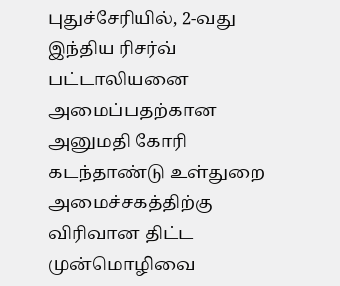புதுச்சேரியில், 2-வது இந்திய ரிசர்வ் பட்டாலியனை அமைப்பதற்கான அனுமதி கோரி கடந்தாண்டு உள்துறை அமைச்சகத்திற்கு விரிவான திட்ட முன்மொழிவை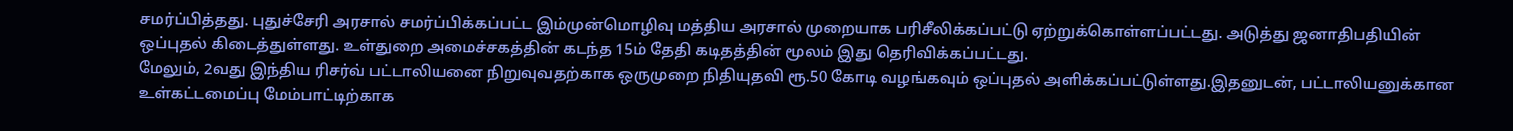சமர்ப்பித்தது. புதுச்சேரி அரசால் சமர்ப்பிக்கப்பட்ட இம்முன்மொழிவு மத்திய அரசால் முறையாக பரிசீலிக்கப்பட்டு ஏற்றுக்கொள்ளப்பட்டது. அடுத்து ஜனாதிபதியின் ஒப்புதல் கிடைத்துள்ளது. உள்துறை அமைச்சகத்தின் கடந்த 15ம் தேதி கடிதத்தின் மூலம் இது தெரிவிக்கப்பட்டது.
மேலும், 2வது இந்திய ரிசர்வ் பட்டாலியனை நிறுவுவதற்காக ஒருமுறை நிதியுதவி ரூ.50 கோடி வழங்கவும் ஒப்புதல் அளிக்கப்பட்டுள்ளது.இதனுடன், பட்டாலியனுக்கான உள்கட்டமைப்பு மேம்பாட்டிற்காக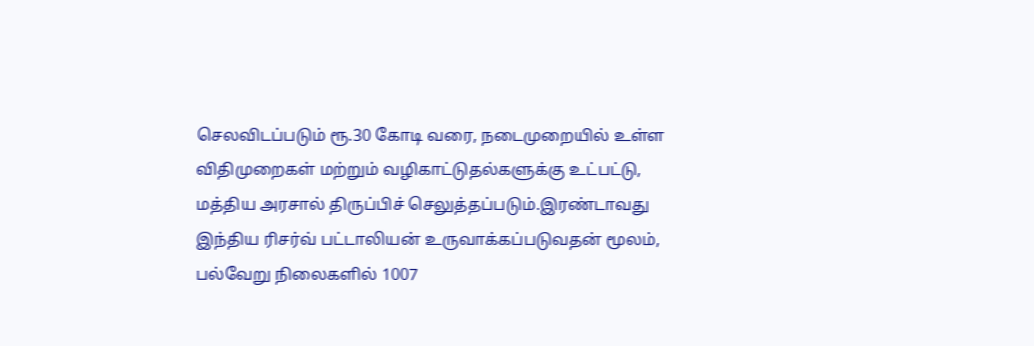செலவிடப்படும் ரூ.30 கோடி வரை, நடைமுறையில் உள்ள விதிமுறைகள் மற்றும் வழிகாட்டுதல்களுக்கு உட்பட்டு, மத்திய அரசால் திருப்பிச் செலுத்தப்படும்.இரண்டாவது இந்திய ரிசர்வ் பட்டாலியன் உருவாக்கப்படுவதன் மூலம், பல்வேறு நிலைகளில் 1007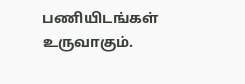பணியிடங்கள் உருவாகும்.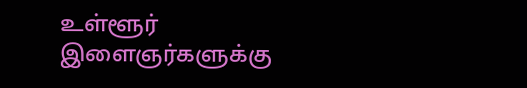உள்ளூர் இளைஞர்களுக்கு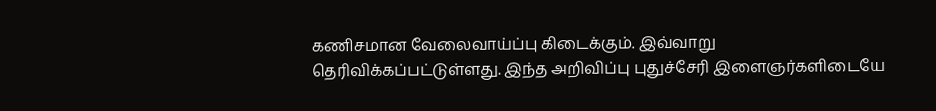கணிசமான வேலைவாய்ப்பு கிடைக்கும். இவ்வாறு தெரிவிக்கப்பட்டுள்ளது. இந்த அறிவிப்பு புதுச்சேரி இளைஞர்களிடையே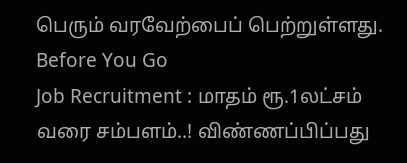பெரும் வரவேற்பைப் பெற்றுள்ளது.
Before You Go
Job Recruitment : மாதம் ரூ.1லட்சம் வரை சம்பளம்..! விண்ணப்பிப்பது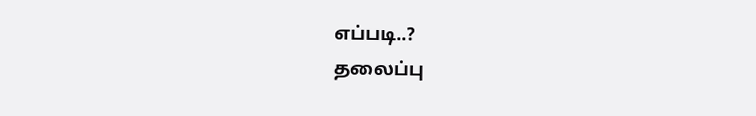எப்படி..?
தலைப்பு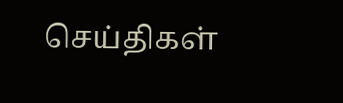செய்திகள்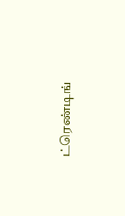ட்ரெண்டிங்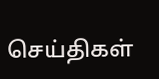செய்திகள்